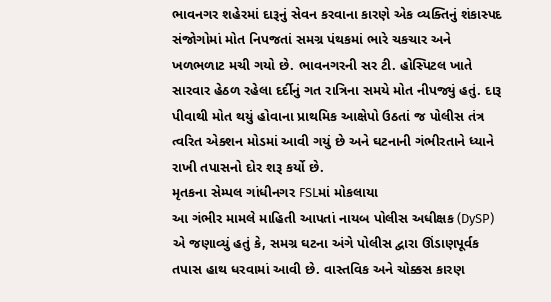ભાવનગર શહેરમાં દારૂનું સેવન કરવાના કારણે એક વ્યક્તિનું શંકાસ્પદ સંજોગોમાં મોત નિપજતાં સમગ્ર પંથકમાં ભારે ચકચાર અને ખળભળાટ મચી ગયો છે. ભાવનગરની સર ટી. હોસ્પિટલ ખાતે સારવાર હેઠળ રહેલા દર્દીનું ગત રાત્રિના સમયે મોત નીપજ્યું હતું. દારૂ પીવાથી મોત થયું હોવાના પ્રાથમિક આક્ષેપો ઉઠતાં જ પોલીસ તંત્ર ત્વરિત એક્શન મોડમાં આવી ગયું છે અને ઘટનાની ગંભીરતાને ધ્યાને રાખી તપાસનો દોર શરૂ કર્યો છે.
મૃતકના સેમ્પલ ગાંધીનગર FSLમાં મોકલાયા
આ ગંભીર મામલે માહિતી આપતાં નાયબ પોલીસ અધીક્ષક (DySP) એ જણાવ્યું હતું કે, સમગ્ર ઘટના અંગે પોલીસ દ્વારા ઊંડાણપૂર્વક તપાસ હાથ ધરવામાં આવી છે. વાસ્તવિક અને ચોક્કસ કારણ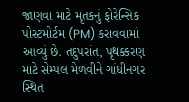જાણવા માટે મૃતકનું ફોરેન્સિક પોસ્ટમોર્ટમ (PM) કરાવવામાં આવ્યું છે. તદુપરાંત, પૃથક્કરણ માટે સેમ્પલ મેળવીને ગાંધીનગર સ્થિત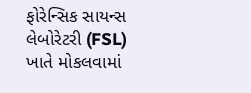ફોરેન્સિક સાયન્સ લેબોરેટરી (FSL) ખાતે મોકલવામાં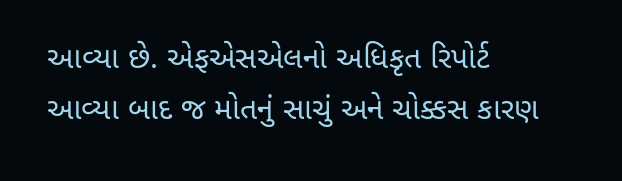આવ્યા છે. એફએસએલનો અધિકૃત રિપોર્ટ આવ્યા બાદ જ મોતનું સાચું અને ચોક્કસ કારણ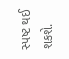સ્પષ્ટ થઈ શકશે.